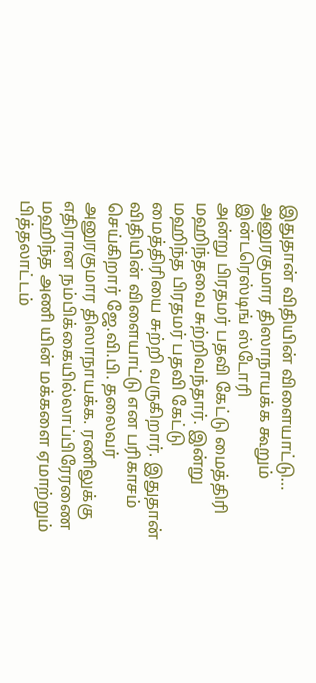இதுதான் விதியின் விளையாட்டு… அனுரகுமார திஸாநாயக்க கூறும் இன்டரெஸ்டிங் ஸ்டோரி
அன்று பிரதமர் பதவி கேட்டு மைத்திரி மஹிந்தவை சுற்றிவந்தார். இன்று மஹிந்த பிரதமர் பதவி கேட்டு மைத்திரியை சுற்றி வருகிறார். இதுதான் விதியின் விளையாட்டு என பரிகாசம் செய்கிறார் ஜே.வி.பி. தலைவர் அனுரகுமார திஸாநாயக்க. ரணிலுக்கு எதிரான நம்பிக்கையில்லாப்பிரேரணை மஹிந்த அணி யின் மக்களை ஏமாற்றும் பித்தலாட்டம்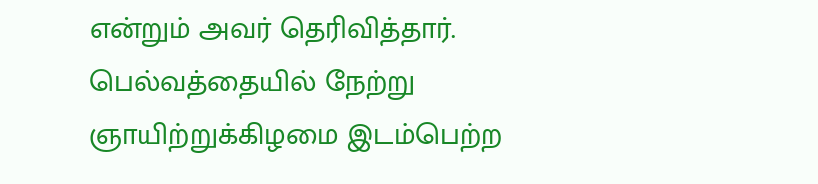என்றும் அவர் தெரிவித்தார். பெல்வத்தையில் நேற்று ஞாயிற்றுக்கிழமை இடம்பெற்ற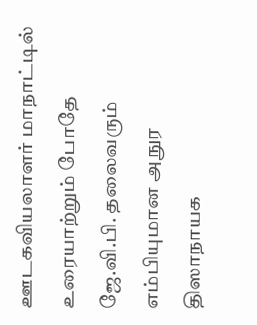ஊடகவியலாளர் மாநாட்டில் உரையாற்றும் போதே ஜே.வி.பி. தலைவரும் எம்பியுமான அநுர திஸாநாயக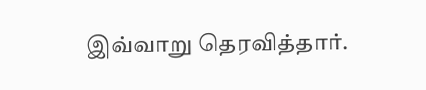இவ்வாறு தெரவித்தார்.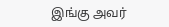இங்கு அவர்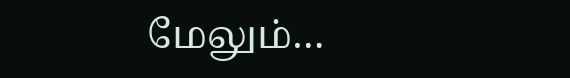மேலும்…